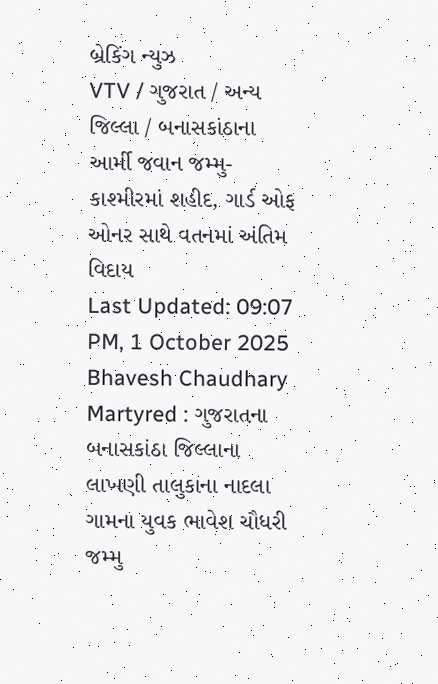બ્રેકિંગ ન્યુઝ
VTV / ગુજરાત / અન્ય જિલ્લા / બનાસકાંઠાના આર્મી જવાન જમ્મુ-કાશ્મીરમાં શહીદ, ગાર્ડ ઓફ ઓનર સાથે વતનમાં અંતિમ વિદાય
Last Updated: 09:07 PM, 1 October 2025
Bhavesh Chaudhary Martyred : ગુજરાતના બનાસકાંઠા જિલ્લાના લાખણી તાલુકાના નાદલા ગામના યુવક ભાવેશ ચૌધરી જમ્મુ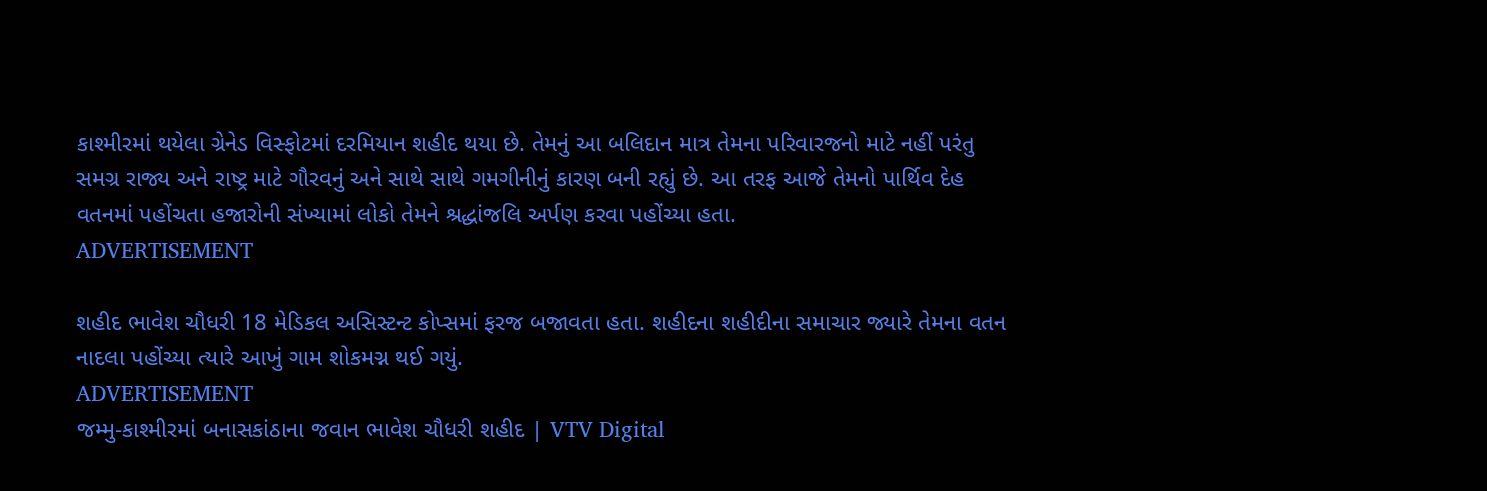કાશ્મીરમાં થયેલા ગ્રેનેડ વિસ્ફોટમાં દરમિયાન શહીદ થયા છે. તેમનું આ બલિદાન માત્ર તેમના પરિવારજનો માટે નહીં પરંતુ સમગ્ર રાજ્ય અને રાષ્ટ્ર માટે ગૌરવનું અને સાથે સાથે ગમગીનીનું કારણ બની રહ્યું છે. આ તરફ આજે તેમનો પાર્થિવ દેહ વતનમાં પહોંચતા હજારોની સંખ્યામાં લોકો તેમને શ્રદ્ધાંજલિ અર્પણ કરવા પહોંચ્યા હતા.
ADVERTISEMENT

શહીદ ભાવેશ ચૌધરી 18 મેડિકલ અસિસ્ટન્ટ કોપ્સમાં ફરજ બજાવતા હતા. શહીદના શહીદીના સમાચાર જ્યારે તેમના વતન નાદલા પહોંચ્યા ત્યારે આખું ગામ શોકમગ્ન થઈ ગયું.
ADVERTISEMENT
જમ્મુ-કાશ્મીરમાં બનાસકાંઠાના જવાન ભાવેશ ચૌધરી શહીદ | VTV Digital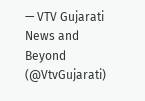— VTV Gujarati News and Beyond (@VtvGujarati)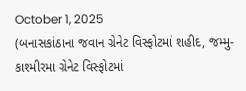October 1, 2025
(બનાસકાંઠાના જવાન ગ્રેનેટ વિસ્ફોટમાં શહીદ, જમ્મુ-કાશ્મીરમા ગ્રેનેટ વિસ્ફોટમાં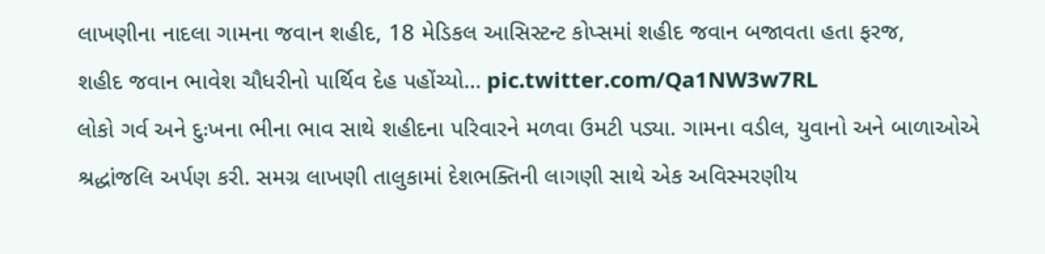લાખણીના નાદલા ગામના જવાન શહીદ, 18 મેડિકલ આસિસ્ટન્ટ કોપ્સમાં શહીદ જવાન બજાવતા હતા ફરજ,
શહીદ જવાન ભાવેશ ચૌધરીનો પાર્થિવ દેહ પહોંચ્યો… pic.twitter.com/Qa1NW3w7RL
લોકો ગર્વ અને દુઃખના ભીના ભાવ સાથે શહીદના પરિવારને મળવા ઉમટી પડ્યા. ગામના વડીલ, યુવાનો અને બાળાઓએ શ્રદ્ધાંજલિ અર્પણ કરી. સમગ્ર લાખણી તાલુકામાં દેશભક્તિની લાગણી સાથે એક અવિસ્મરણીય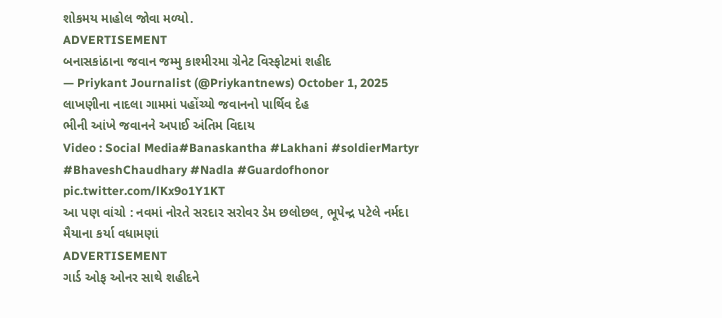શોકમય માહોલ જોવા મળ્યો.
ADVERTISEMENT
બનાસકાંઠાના જવાન જમ્મુ કાશ્મીરમા ગ્રેનેટ વિસ્ફોટમાં શહીદ
— Priykant Journalist (@Priykantnews) October 1, 2025
લાખણીના નાદલા ગામમાં પહોંચ્યો જવાનનો પાર્થિવ દેહ
ભીની આંખે જવાનને અપાઈ અંતિમ વિદાય
Video : Social Media#Banaskantha #Lakhani #soldierMartyr #BhaveshChaudhary #Nadla #Guardofhonor pic.twitter.com/lKx9o1Y1KT
આ પણ વાંચો : નવમાં નોરતે સરદાર સરોવર ડેમ છલોછલ, ભૂપેન્દ્ર પટેલે નર્મદા મૈયાના કર્યા વધામણાં
ADVERTISEMENT
ગાર્ડ ઓફ ઓનર સાથે શહીદને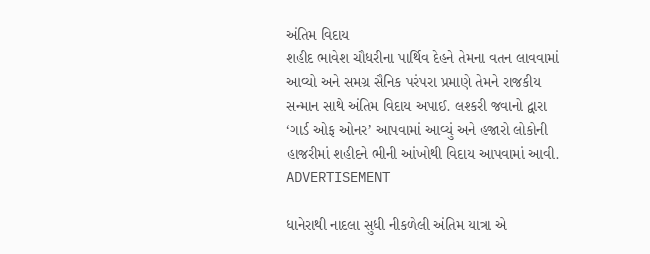અંતિમ વિદાય
શહીદ ભાવેશ ચૌધરીના પાર્થિવ દેહને તેમના વતન લાવવામાં આવ્યો અને સમગ્ર સૈનિક પરંપરા પ્રમાણે તેમને રાજકીય સન્માન સાથે અંતિમ વિદાય અપાઈ. લશ્કરી જવાનો દ્વારા ‘ગાર્ડ ઓફ ઓનર’ આપવામાં આવ્યું અને હજારો લોકોની હાજરીમાં શહીદને ભીની આંખોથી વિદાય આપવામાં આવી.
ADVERTISEMENT

ધાનેરાથી નાદલા સુધી નીકળેલી અંતિમ યાત્રા એ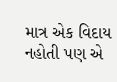માત્ર એક વિદાય નહોતી પણ એ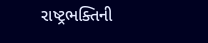રાષ્ટ્રભક્તિની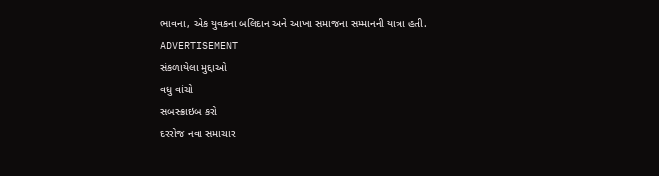ભાવના, એક યુવકના બલિદાન અને આખા સમાજના સમ્માનની યાત્રા હતી.
ADVERTISEMENT
સંકળાયેલા મુદ્દાઓ
વધુ વાંચો
સબસ્ક્રાઇબ કરો
દરરોજ નવા સમાચાર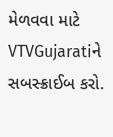મેળવવા માટે VTVGujaratiને સબસ્ક્રાઈબ કરો.